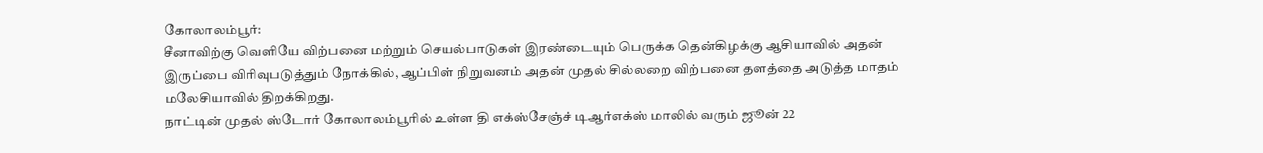கோலாலம்பூர்:
சீனாவிற்கு வெளியே விற்பனை மற்றும் செயல்பாடுகள் இரண்டையும் பெருக்க தென்கிழக்கு ஆசியாவில் அதன் இருப்பை விரிவுபடுத்தும் நோக்கில், ஆப்பிள் நிறுவனம் அதன் முதல் சில்லறை விற்பனை தளத்தை அடுத்த மாதம் மலேசியாவில் திறக்கிறது.
நாட்டின் முதல் ஸ்டோர் கோலாலம்பூரில் உள்ள தி எக்ஸ்சேஞ்ச் டிஆர்எக்ஸ் மாலில் வரும் ஜூன் 22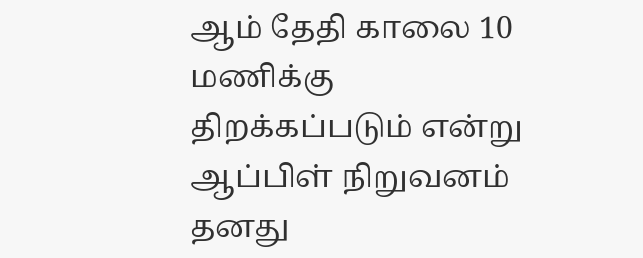ஆம் தேதி காலை 10 மணிக்கு திறக்கப்படும் என்று ஆப்பிள் நிறுவனம் தனது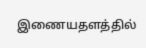இணையதளத்தில்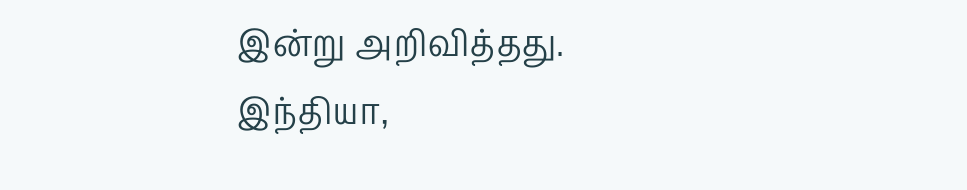இன்று அறிவித்தது.
இந்தியா,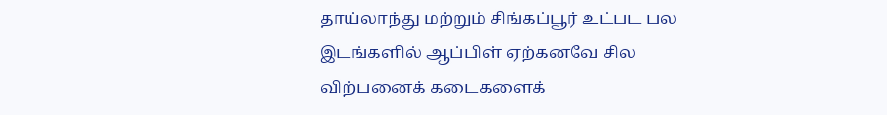தாய்லாந்து மற்றும் சிங்கப்பூர் உட்பட பல இடங்களில் ஆப்பிள் ஏற்கனவே சில விற்பனைக் கடைகளைக்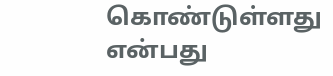கொண்டுள்ளது என்பது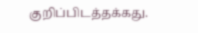குறிப்பிடத்தக்கது.